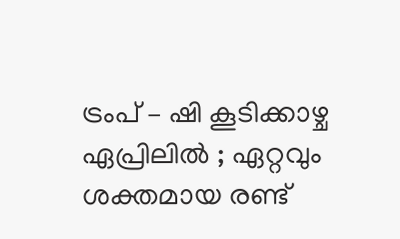ട്രംപ് – ഷി കൂടിക്കാഴ്ച ഏപ്രിലിൽ ; ഏറ്റവും ശക്തമായ രണ്ട്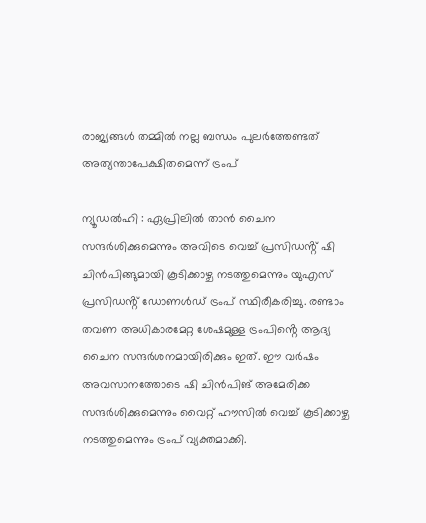രാജ്യങ്ങൾ തമ്മിൽ നല്ല ബന്ധം പുലർത്തേണ്ടത് അത്യന്താപേക്ഷിതമെന്ന് ട്രംപ്

ന്യൂഡൽഹി : ഏപ്രിലിൽ താൻ ചൈന സന്ദർശിക്കുമെന്നും അവിടെ വെച്ച് പ്രസിഡൻ്റ് ഷി ചിൻപിങ്ങുമായി കൂടിക്കാഴ്ച നടത്തുമെന്നും യുഎസ് പ്രസിഡൻ്റ് ഡോണൾഡ് ട്രംപ് സ്ഥിരീകരിച്ചു. രണ്ടാം തവണ അധികാരമേറ്റ ശേഷമുള്ള ട്രംപിൻ്റെ ആദ്യ ചൈന സന്ദർശനമായിരിക്കും ഇത്. ഈ വർഷം അവസാനത്തോടെ ഷി ചിൻപിങ് അമേരിക്ക സന്ദർശിക്കുമെന്നും വൈറ്റ് ഹൗസിൽ വെച്ച് കൂടിക്കാഴ്ച നടത്തുമെന്നും ട്രംപ് വ്യക്തമാക്കി.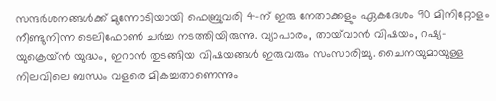സന്ദർശനങ്ങൾക്ക് മുന്നോടിയായി ഫെബ്രുവരി 4-ന് ഇരു നേതാക്കളും ഏകദേശം 90 മിനിറ്റോളം നീണ്ടുനിന്ന ടെലിഫോൺ ചർച്ച നടത്തിയിരുന്നു. വ്യാപാരം, തായ്‌വാൻ വിഷയം, റഷ്യ-യുക്രെയ്ൻ യുദ്ധം, ഇറാൻ തുടങ്ങിയ വിഷയങ്ങൾ ഇരുവരും സംസാരിച്ചു. ചൈനയുമായുള്ള നിലവിലെ ബന്ധം വളരെ മികച്ചതാണെന്നും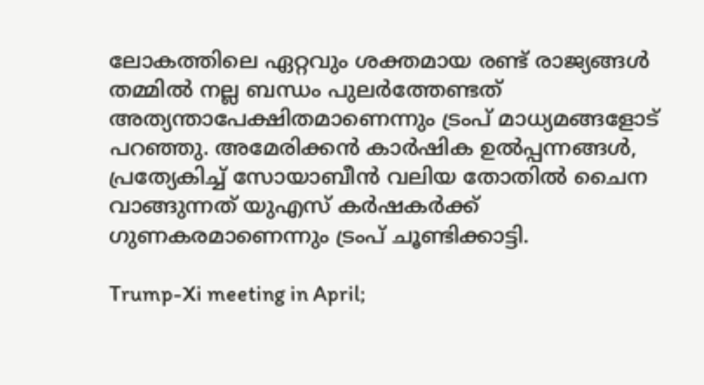ലോകത്തിലെ ഏറ്റവും ശക്തമായ രണ്ട് രാജ്യങ്ങൾ തമ്മിൽ നല്ല ബന്ധം പുലർത്തേണ്ടത് അത്യന്താപേക്ഷിതമാണെന്നും ട്രംപ് മാധ്യമങ്ങളോട് പറഞ്ഞു. അമേരിക്കൻ കാർഷിക ഉൽപ്പന്നങ്ങൾ, പ്രത്യേകിച്ച് സോയാബീൻ വലിയ തോതിൽ ചൈന വാങ്ങുന്നത് യുഎസ് കർഷകർക്ക് ഗുണകരമാണെന്നും ട്രംപ് ചൂണ്ടിക്കാട്ടി.

Trump-Xi meeting in April;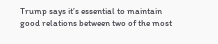Trump says it’s essential to maintain good relations between two of the most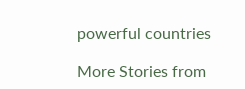powerful countries

More Stories from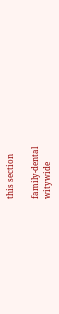this section

family-dental
witywide